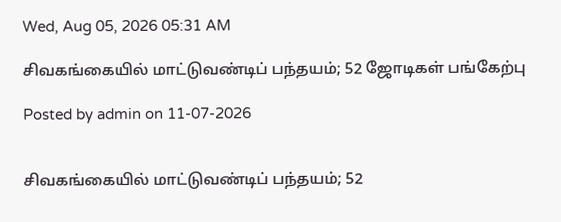Wed, Aug 05, 2026 05:31 AM

சிவகங்கையில் மாட்டுவண்டிப் பந்தயம்; 52 ஜோடிகள் பங்கேற்பு

Posted by admin on 11-07-2026


சிவகங்கையில் மாட்டுவண்டிப் பந்தயம்; 52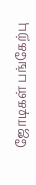ஜோடிகள் பங்கேற்பு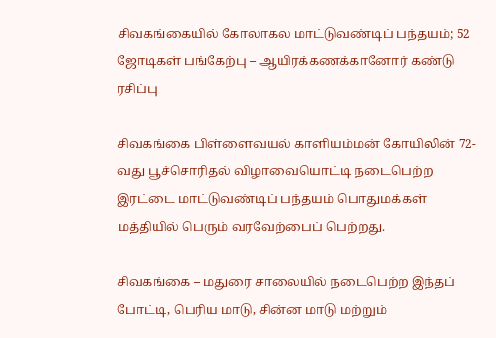சிவகங்கையில் கோலாகல மாட்டுவண்டிப் பந்தயம்; 52 ஜோடிகள் பங்கேற்பு – ஆயிரக்கணக்கானோர் கண்டு ரசிப்பு

சிவகங்கை பிள்ளைவயல் காளியம்மன் கோயிலின் 72-வது பூச்சொரிதல் விழாவையொட்டி நடைபெற்ற இரட்டை மாட்டுவண்டிப் பந்தயம் பொதுமக்கள் மத்தியில் பெரும் வரவேற்பைப் பெற்றது.

சிவகங்கை – மதுரை சாலையில் நடைபெற்ற இந்தப் போட்டி, பெரிய மாடு, சின்ன மாடு மற்றும்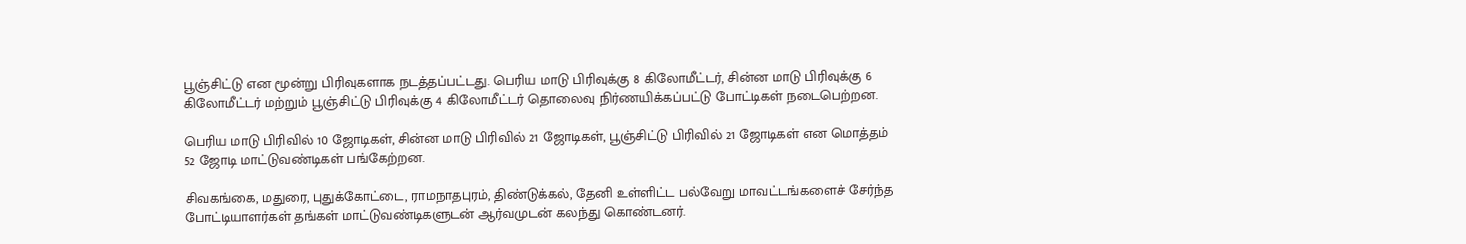பூஞ்சிட்டு என மூன்று பிரிவுகளாக நடத்தப்பட்டது. பெரிய மாடு பிரிவுக்கு 8 கிலோமீட்டர், சின்ன மாடு பிரிவுக்கு 6 கிலோமீட்டர் மற்றும் பூஞ்சிட்டு பிரிவுக்கு 4 கிலோமீட்டர் தொலைவு நிர்ணயிக்கப்பட்டு போட்டிகள் நடைபெற்றன.

பெரிய மாடு பிரிவில் 10 ஜோடிகள், சின்ன மாடு பிரிவில் 21 ஜோடிகள், பூஞ்சிட்டு பிரிவில் 21 ஜோடிகள் என மொத்தம் 52 ஜோடி மாட்டுவண்டிகள் பங்கேற்றன.

சிவகங்கை, மதுரை, புதுக்கோட்டை, ராமநாதபுரம், திண்டுக்கல், தேனி உள்ளிட்ட பல்வேறு மாவட்டங்களைச் சேர்ந்த போட்டியாளர்கள் தங்கள் மாட்டுவண்டிகளுடன் ஆர்வமுடன் கலந்து கொண்டனர்.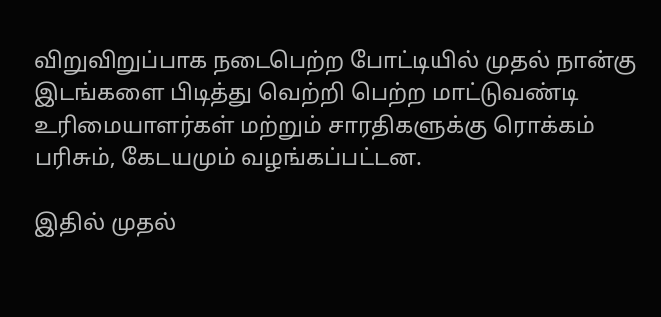விறுவிறுப்பாக நடைபெற்ற போட்டியில் முதல் நான்கு இடங்களை பிடித்து வெற்றி பெற்ற மாட்டுவண்டி உரிமையாளர்கள் மற்றும் சாரதிகளுக்கு ரொக்கம் பரிசும், கேடயமும் வழங்கப்பட்டன.

இதில் முதல்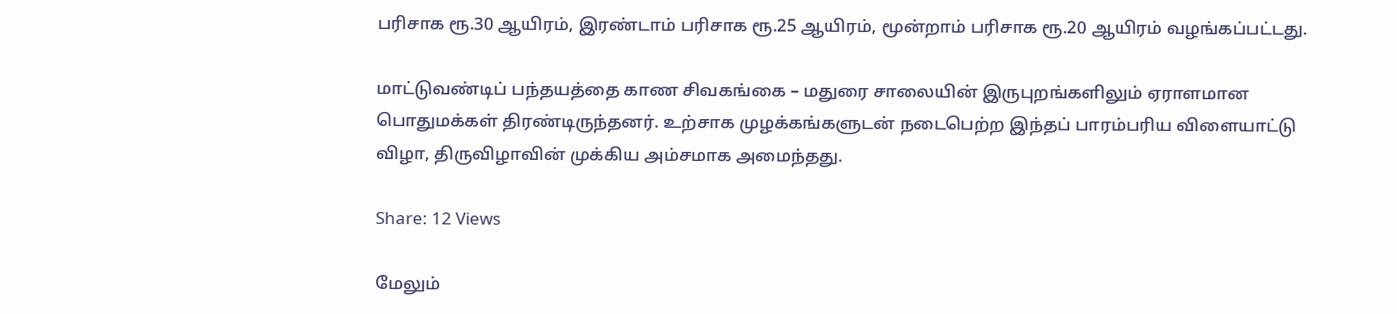பரிசாக ரூ.30 ஆயிரம், இரண்டாம் பரிசாக ரூ.25 ஆயிரம், மூன்றாம் பரிசாக ரூ.20 ஆயிரம் வழங்கப்பட்டது.

மாட்டுவண்டிப் பந்தயத்தை காண சிவகங்கை – மதுரை சாலையின் இருபுறங்களிலும் ஏராளமான பொதுமக்கள் திரண்டிருந்தனர். உற்சாக முழக்கங்களுடன் நடைபெற்ற இந்தப் பாரம்பரிய விளையாட்டு விழா, திருவிழாவின் முக்கிய அம்சமாக அமைந்தது.

Share: 12 Views

மேலும்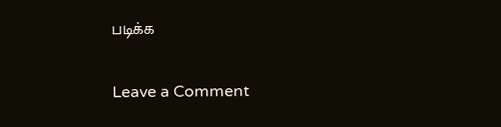படிக்க

Leave a Comment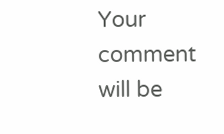Your comment will be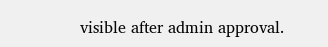visible after admin approval.